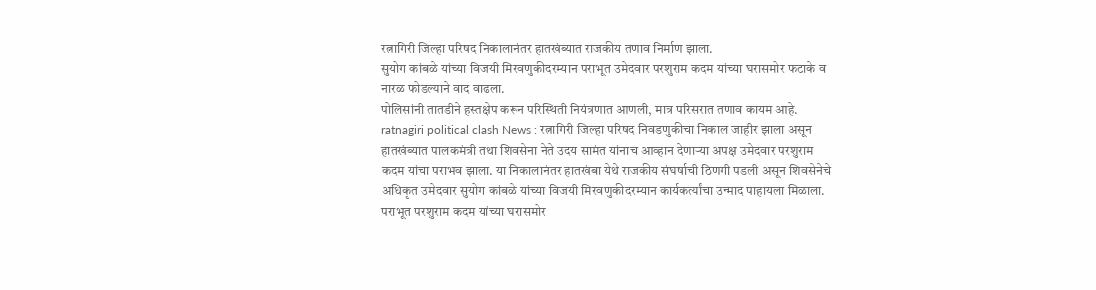रत्नागिरी जिल्हा परिषद निकालानंतर हातखंब्यात राजकीय तणाव निर्माण झाला.
सुयोग कांबळे यांच्या विजयी मिरवणुकीदरम्यान पराभूत उमेदवार परशुराम कदम यांच्या घरासमोर फटाके व नारळ फोडल्याने वाद वाढला.
पोलिसांनी तातडीने हस्तक्षेप करून परिस्थिती नियंत्रणात आणली, मात्र परिसरात तणाव कायम आहे.
ratnagiri political clash News : रत्नागिरी जिल्हा परिषद निवडणुकीचा निकाल जाहीर झाला असून हातखंब्यात पालकमंत्री तथा शिवसेना नेते उदय सामंत यांनाच आव्हान देणाऱ्या अपक्ष उमेदवार परशुराम कदम यांचा पराभव झाला. या निकालानंतर हातखंबा येथे राजकीय संघर्षाची ठिणगी पडली असून शिवसेनेचे अधिकृत उमेदवार सुयोग कांबळे यांच्या विजयी मिरवणुकीदरम्यान कार्यकर्त्यांचा उन्माद पाहायला मिळाला.
पराभूत परशुराम कदम यांच्या घरासमोर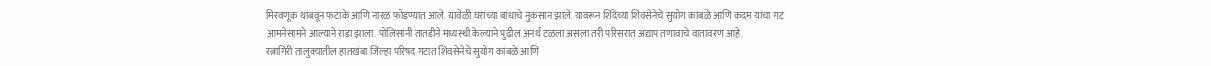मिरवणूक थांबवून फटाके आणि नारळ फोडण्यात आले. यावेळी घराच्या बांधाचे नुकसान झाले. यावरून शिंदेंच्या शिवसेनेचे सुयोग कांबळे आणि कदम यांचा गट आमनेसामने आल्याने राडा झाला. पोलिसांनी तातडीने मध्यस्थी केल्याने पुढील अनर्थ टळला असला तरी परिसरात अद्याप तणावाचे वातावरण आहे.
रत्नागिरी तालुक्यातील हातखंबा जिल्हा परिषद गटात शिवसेनेचे सुयोग कांबळे आणि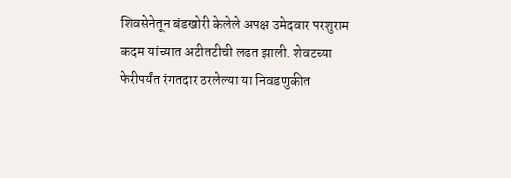शिवसेनेतून बंडखोरी केलेले अपक्ष उमेदवार परशुराम कदम यांच्यात अटीतटीची लढत झाली. शेवटच्या फेरीपर्यंत रंगतदार ठरलेल्या या निवडणुकीत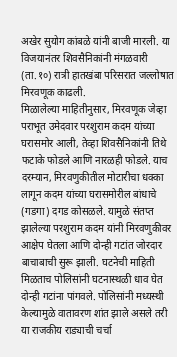अखेर सुयोग कांबळे यांनी बाजी मारली. या विजयानंतर शिवसैनिकांनी मंगळवारी (ता.१०) रात्री हातखंबा परिसरात जल्लोषात मिरवणूक काढली.
मिळालेल्या माहितीनुसार, मिरवणूक जेव्हा पराभूत उमेदवार परशुराम कदम यांच्या घरासमोर आली, तेव्हा शिवसैनिकांनी तिथे फटाके फोडले आणि नारळही फोडले. याच दरम्यान, मिरवणुकीतील मोटारीचा धक्का लागून कदम यांच्या घरासमोरील बांधाचे (गडगा) दगड कोसळले. यामुळे संतप्त झालेल्या परशुराम कदम यांनी मिरवणुकीवर आक्षेप घेतला आणि दोन्ही गटांत जोरदार बाचाबाची सुरू झाली. घटनेची माहिती मिळताच पोलिसांनी घटनास्थळी धाव घेत दोन्ही गटांना पांगवले. पोलिसांनी मध्यस्थी केल्यामुळे वातावरण शांत झाले असले तरी या राजकीय राड्याची चर्चा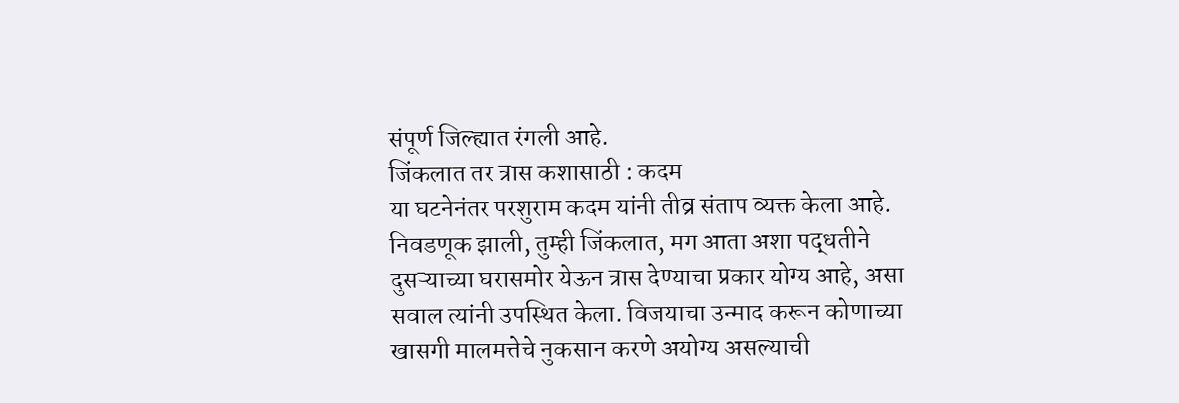संपूर्ण जिल्ह्यात रंगली आहे.
जिंकलात तर त्रास कशासाठी : कदम
या घटनेनंतर परशुराम कदम यांनी तीव्र संताप व्यक्त केला आहे. निवडणूक झाली, तुम्ही जिंकलात, मग आता अशा पद्धतीने दुसऱ्याच्या घरासमोर येऊन त्रास देण्याचा प्रकार योग्य आहे, असा सवाल त्यांनी उपस्थित केला. विजयाचा उन्माद करून कोणाच्या खासगी मालमत्तेचे नुकसान करणे अयोग्य असल्याची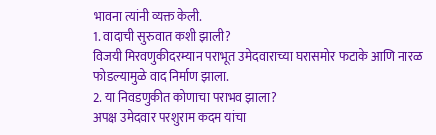भावना त्यांनी व्यक्त केली.
1. वादाची सुरुवात कशी झाली?
विजयी मिरवणुकीदरम्यान पराभूत उमेदवाराच्या घरासमोर फटाके आणि नारळ फोडल्यामुळे वाद निर्माण झाला.
2. या निवडणुकीत कोणाचा पराभव झाला?
अपक्ष उमेदवार परशुराम कदम यांचा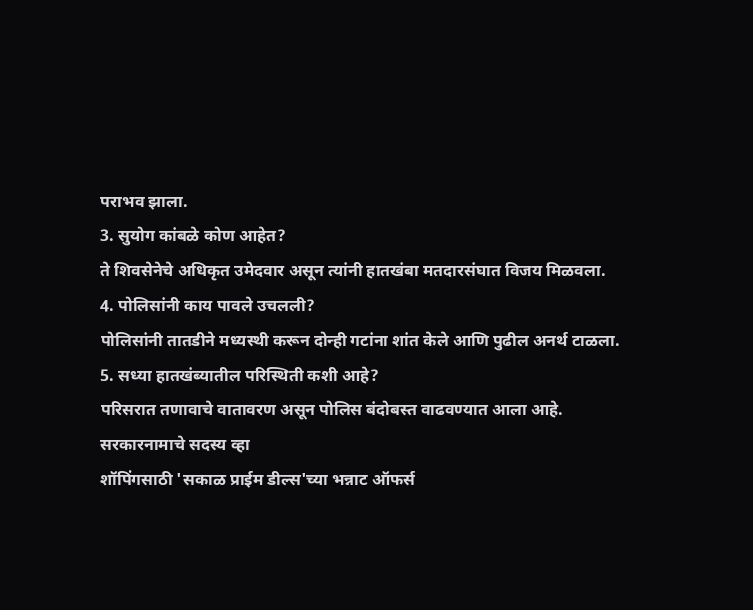पराभव झाला.
3. सुयोग कांबळे कोण आहेत?
ते शिवसेनेचे अधिकृत उमेदवार असून त्यांनी हातखंबा मतदारसंघात विजय मिळवला.
4. पोलिसांनी काय पावले उचलली?
पोलिसांनी तातडीने मध्यस्थी करून दोन्ही गटांना शांत केले आणि पुढील अनर्थ टाळला.
5. सध्या हातखंब्यातील परिस्थिती कशी आहे?
परिसरात तणावाचे वातावरण असून पोलिस बंदोबस्त वाढवण्यात आला आहे.
सरकारनामाचे सदस्य व्हा
शॉपिंगसाठी 'सकाळ प्राईम डील्स'च्या भन्नाट ऑफर्स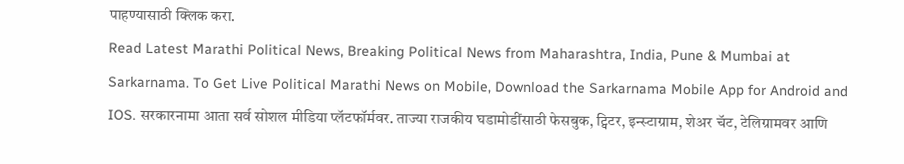पाहण्यासाठी क्लिक करा.
Read Latest Marathi Political News, Breaking Political News from Maharashtra, India, Pune & Mumbai at Sarkarnama. To Get Live Political Marathi News on Mobile, Download the Sarkarnama Mobile App for Android and IOS. सरकारनामा आता सर्व सोशल मीडिया प्लॅटफॉर्मवर. ताज्या राजकीय घडामोडींसाठी फेसबुक, ट्विटर, इन्स्टाग्राम, शेअर चॅट, टेलिग्रामवर आणि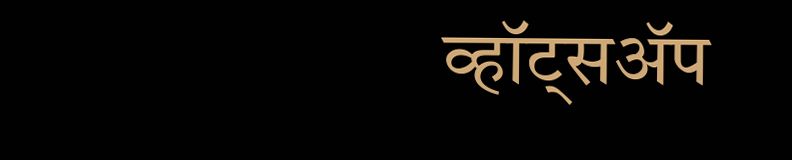व्हॉट्सॲप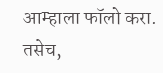आम्हाला फॉलो करा. तसेच,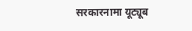सरकारनामा यूट्यूब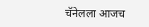चॅनेलला आजच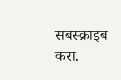सबस्क्राइब करा.